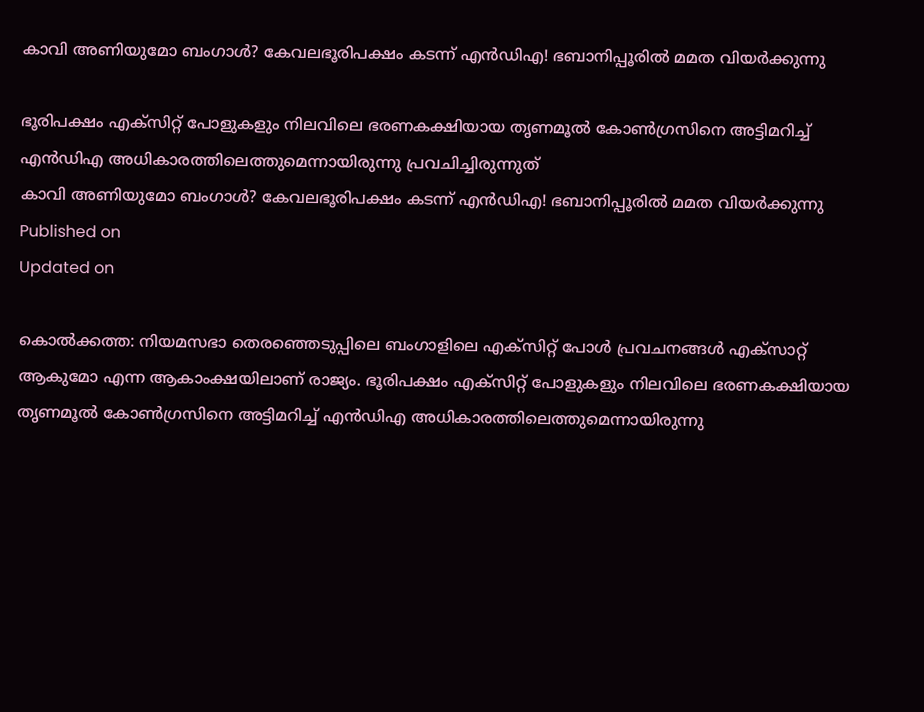കാവി അണിയുമോ ബംഗാൾ? കേവലഭൂരിപക്ഷം കടന്ന് എൻഡിഎ! ഭബാനിപ്പൂരിൽ മമത വിയർക്കുന്നു

ഭൂരിപക്ഷം എക്സിറ്റ് പോളുകളും നിലവിലെ ഭരണകക്ഷിയായ തൃണമൂൽ കോൺഗ്രസിനെ അട്ടിമറിച്ച് എൻഡിഎ അധികാരത്തിലെത്തുമെന്നായിരുന്നു പ്രവചിച്ചിരുന്നുത്
കാവി അണിയുമോ ബംഗാൾ? കേവലഭൂരിപക്ഷം കടന്ന് എൻഡിഎ! ഭബാനിപ്പൂരിൽ മമത വിയർക്കുന്നു
Published on
Updated on

കൊൽക്കത്ത: നിയമസഭാ തെരഞ്ഞെടുപ്പിലെ ബംഗാളിലെ എക്സിറ്റ് പോൾ പ്രവചനങ്ങൾ എക്സാറ്റ് ആകുമോ എന്ന ആകാംക്ഷയിലാണ് രാജ്യം. ഭൂരിപക്ഷം എക്സിറ്റ് പോളുകളും നിലവിലെ ഭരണകക്ഷിയായ തൃണമൂൽ കോൺഗ്രസിനെ അട്ടിമറിച്ച് എൻഡിഎ അധികാരത്തിലെത്തുമെന്നായിരുന്നു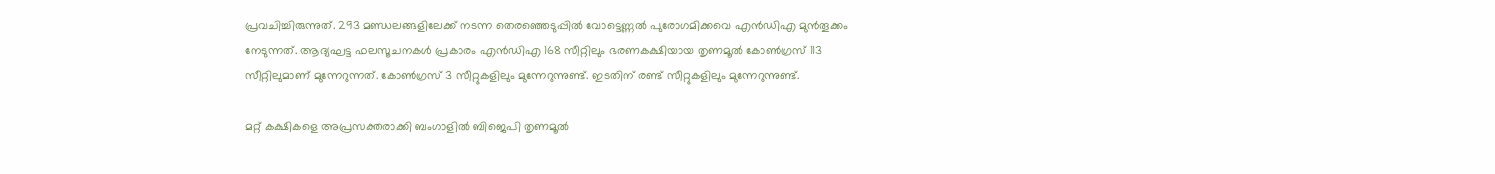പ്രവചിച്ചിരുന്നുത്. 293 മണ്ഡലങ്ങളിലേക്ക് നടന്ന തെരഞ്ഞെടുപ്പിൽ വോട്ടെണ്ണൽ പുരോഗമിക്കവെ എൻഡിഎ മുൻതൂക്കം നേടുന്നത്. ആദ്യഘട്ട ഫലസൂചനകൾ പ്രകാരം എൻഡിഎ 168 സീറ്റിലും ഭരണകക്ഷിയായ തൃണമൂൽ കോൺഗ്രസ് 113 സീറ്റിലുമാണ് മുന്നേറുന്നത്. കോൺഗ്രസ് 3 സീറ്റുകളിലും മുന്നേറുന്നുണ്ട്. ഇടതിന് രണ്ട് സീറ്റുകളിലും മുന്നേറുന്നുണ്ട്.

മറ്റ് കക്ഷികളെ അപ്രസക്തരാക്കി ബംഗാളിൽ ബിജെപി തൃണമൂൽ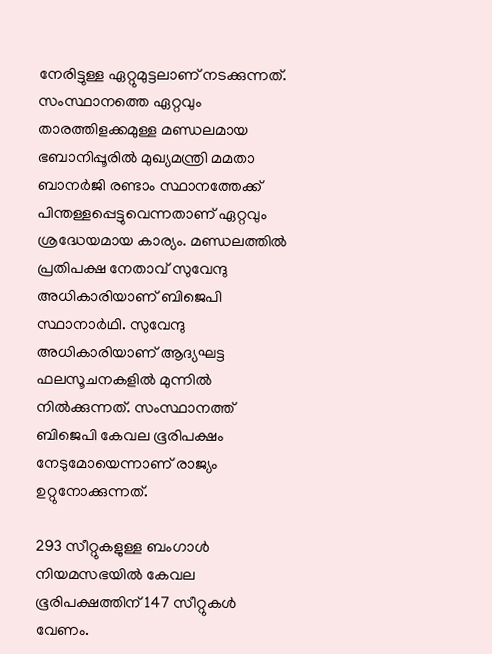നേരിട്ടുള്ള ഏറ്റുമുട്ടലാണ് നടക്കുന്നത്. സംസ്ഥാനത്തെ ഏറ്റവും താരത്തിളക്കമുള്ള മണ്ഡലമായ ഭബാനിപ്പൂരിൽ മുഖ്യമന്ത്രി മമതാ ബാനർജി രണ്ടാം സ്ഥാനത്തേക്ക് പിന്തള്ളപ്പെട്ടുവെന്നതാണ് ഏറ്റവും ശ്രദ്ധേയമായ കാര്യം. മണ്ഡലത്തിൽ പ്രതിപക്ഷ നേതാവ് സുവേന്ദു അധികാരിയാണ് ബിജെപി സ്ഥാനാർഥി. സുവേന്ദു അധികാരിയാണ് ആദ്യഘട്ട ഫലസൂചനകളിൽ മുന്നിൽ നിൽക്കുന്നത്. സംസ്ഥാനത്ത് ബിജെപി കേവല ഭൂരിപക്ഷം നേടുമോയെന്നാണ് രാജ്യം ഉറ്റുനോക്കുന്നത്.

293 സീറ്റുകളുള്ള ബംഗാൾ നിയമസഭയിൽ കേവല ഭൂരിപക്ഷത്തിന് 147 സീറ്റുകൾ വേണം.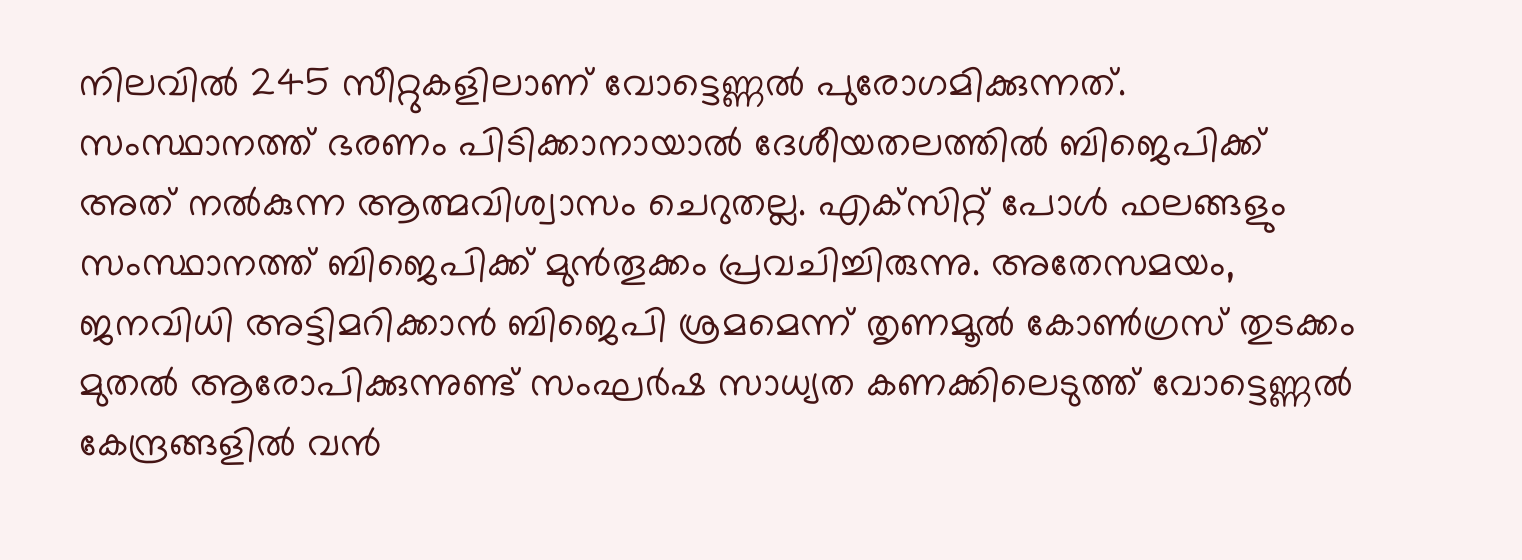നിലവിൽ 245 സീറ്റുകളിലാണ് വോട്ടെണ്ണൽ പുരോഗമിക്കുന്നത്. സംസ്ഥാനത്ത് ഭരണം പിടിക്കാനായാൽ ദേശീയതലത്തിൽ ബിജെപിക്ക് അത് നൽകുന്ന ആത്മവിശ്വാസം ചെറുതല്ല. എക്‌സിറ്റ് പോൾ ഫലങ്ങളും സംസ്ഥാനത്ത് ബിജെപിക്ക് മുൻതൂക്കം പ്രവചിച്ചിരുന്നു. അതേസമയം, ജനവിധി അട്ടിമറിക്കാൻ ബിജെപി ശ്രമമെന്ന് തൃണമൂൽ കോൺഗ്രസ് തുടക്കം മുതൽ ആരോപിക്കുന്നുണ്ട് സംഘർഷ സാധ്യത കണക്കിലെടുത്ത് വോട്ടെണ്ണൽ കേന്ദ്രങ്ങളിൽ വൻ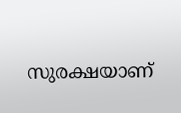സുരക്ഷയാണ്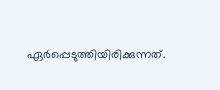ഏർപ്പെടുത്തിയിരിക്കുന്നത്.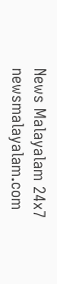News Malayalam 24x7
newsmalayalam.com